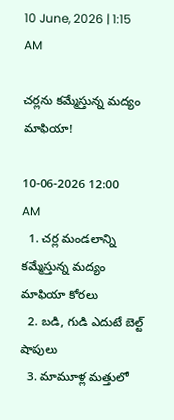10 June, 2026 | 1:15 AM

చర్లను కమ్మేస్తున్న మద్యం మాఫియా!

10-06-2026 12:00 AM
  1. చర్ల మండలాన్ని కమ్మేస్తున్న మద్యం మాఫియా కోరలు
  2. బడి, గుడి ఎదుటే బెల్ట్ షాపులు
  3. మామూళ్ల మత్తులో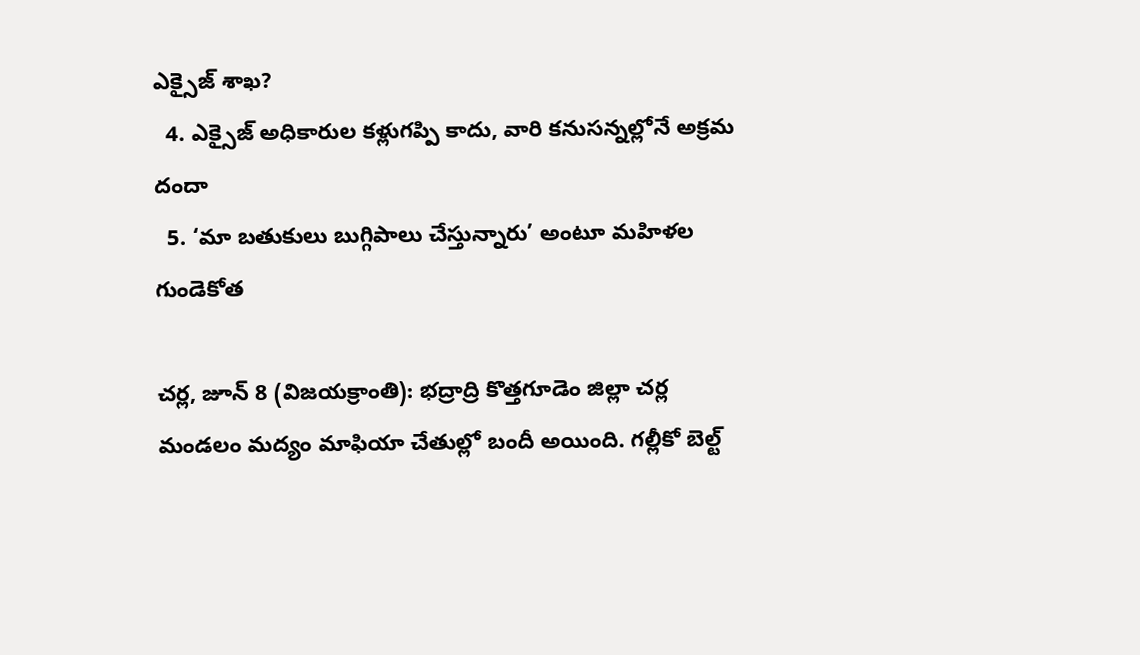ఎక్సైజ్ శాఖ?
  4. ఎక్సైజ్ అధికారుల కళ్లుగప్పి కాదు, వారి కనుసన్నల్లోనే అక్రమ దందా
  5. ‘మా బతుకులు బుగ్గిపాలు చేస్తున్నారు’ అంటూ మహిళల గుండెకోత

చర్ల, జూన్ 8 (విజయక్రాంతి): భద్రాద్రి కొత్తగూడెం జిల్లా చర్ల మండలం మద్యం మాఫియా చేతుల్లో బందీ అయింది. గల్లీకో బెల్ట్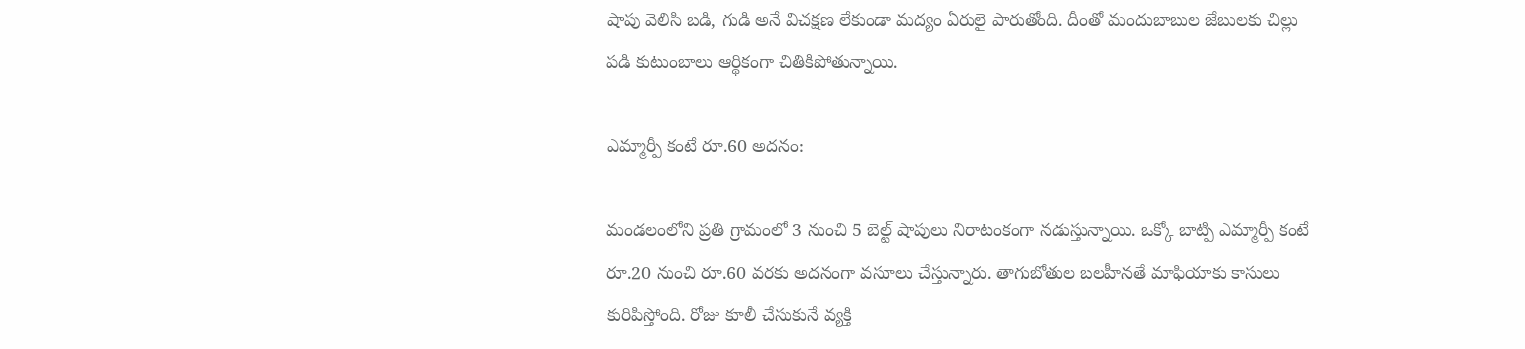షాపు వెలిసి బడి, గుడి అనే విచక్షణ లేకుండా మద్యం ఏరులై పారుతోంది. దీంతో మందుబాబుల జేబులకు చిల్లు పడి కుటుంబాలు ఆర్థికంగా చితికిపోతున్నాయి.

ఎమ్మార్పీ కంటే రూ.60 అదనం:

మండలంలోని ప్రతి గ్రామంలో 3 నుంచి 5 బెల్ట్ షాపులు నిరాటంకంగా నడుస్తున్నాయి. ఒక్కో బాట్పి ఎమ్మార్పీ కంటే రూ.20 నుంచి రూ.60 వరకు అదనంగా వసూలు చేస్తున్నారు. తాగుబోతుల బలహీనతే మాఫియాకు కాసులు కురిపిస్తోంది. రోజు కూలీ చేసుకునే వ్యక్తి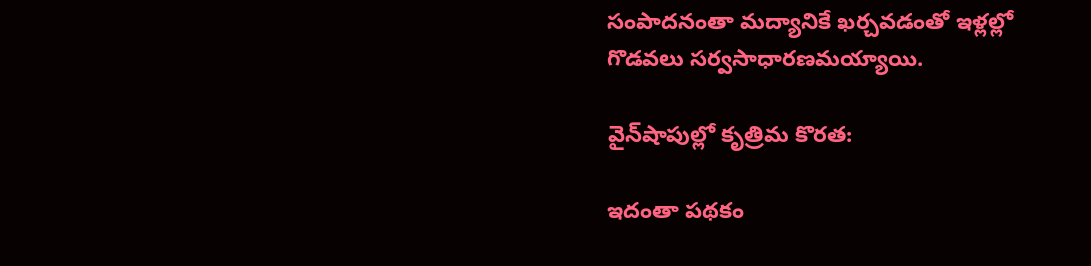సంపాదనంతా మద్యానికే ఖర్చవడంతో ఇళ్లల్లో గొడవలు సర్వసాధారణమయ్యాయి.

వైన్‌షాపుల్లో కృత్రిమ కొరత:

ఇదంతా పథకం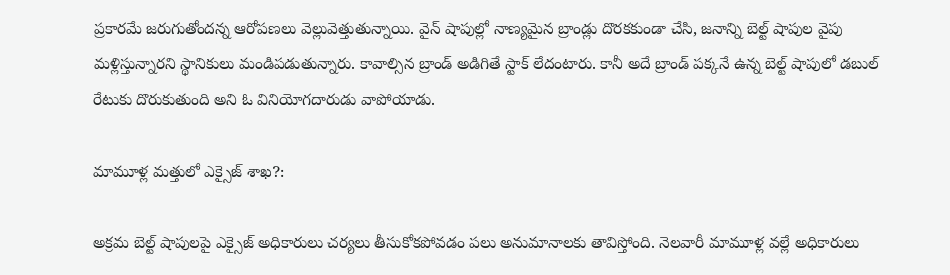ప్రకారమే జరుగుతోందన్న ఆరోపణలు వెల్లువెత్తుతున్నాయి. వైన్ షాపుల్లో నాణ్యమైన బ్రాండ్లు దొరకకుండా చేసి, జనాన్ని బెల్ట్ షాపుల వైపు మళ్లిస్తున్నారని స్థానికులు మండిపడుతున్నారు. కావాల్సిన బ్రాండ్ అడిగితే స్టాక్ లేదంటారు. కానీ అదే బ్రాండ్ పక్కనే ఉన్న బెల్ట్ షాపులో డబుల్ రేటుకు దొరుకుతుంది అని ఓ వినియోగదారుడు వాపోయాడు.

మామూళ్ల మత్తులో ఎక్సైజ్ శాఖ?:

అక్రమ బెల్ట్ షాపులపై ఎక్సైజ్ అధికారులు చర్యలు తీసుకోకపోవడం పలు అనుమానాలకు తావిస్తోంది. నెలవారీ మామూళ్ల వల్లే అధికారులు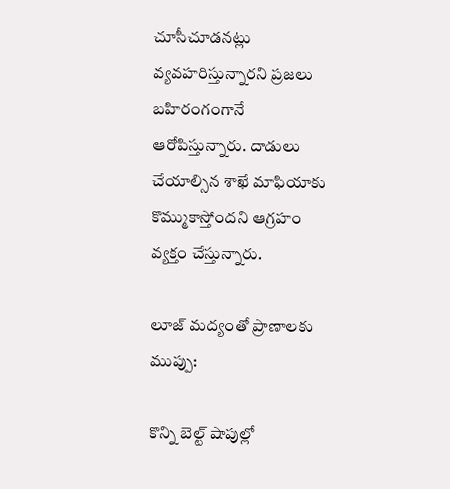చూసీచూడనట్లు వ్యవహరిస్తున్నారని ప్రజలు బహిరంగంగానే ఆరోపిస్తున్నారు. దాడులు చేయాల్సిన శాఖే మాఫియాకు కొమ్ముకాస్తోందని ఆగ్రహం వ్యక్తం చేస్తున్నారు.

లూజ్ మద్యంతో ప్రాణాలకు ముప్పు:

కొన్ని బెల్ట్ షాపుల్లో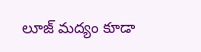లూజ్ మద్యం కూడా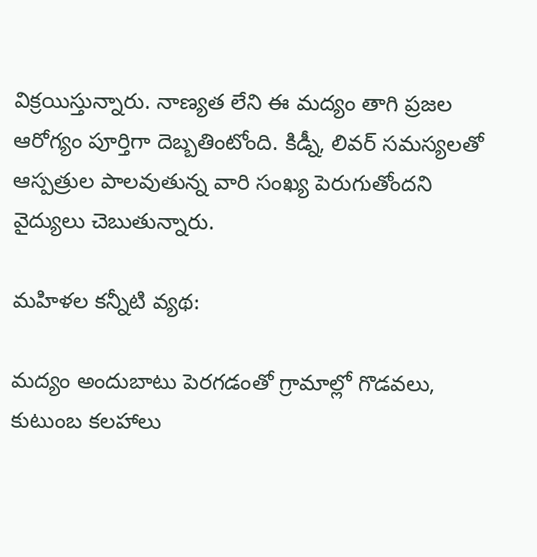విక్రయిస్తున్నారు. నాణ్యత లేని ఈ మద్యం తాగి ప్రజల ఆరోగ్యం పూర్తిగా దెబ్బతింటోంది. కిడ్నీ, లివర్ సమస్యలతో ఆస్పత్రుల పాలవుతున్న వారి సంఖ్య పెరుగుతోందని వైద్యులు చెబుతున్నారు.

మహిళల కన్నీటి వ్యథ:

మద్యం అందుబాటు పెరగడంతో గ్రామాల్లో గొడవలు, కుటుంబ కలహాలు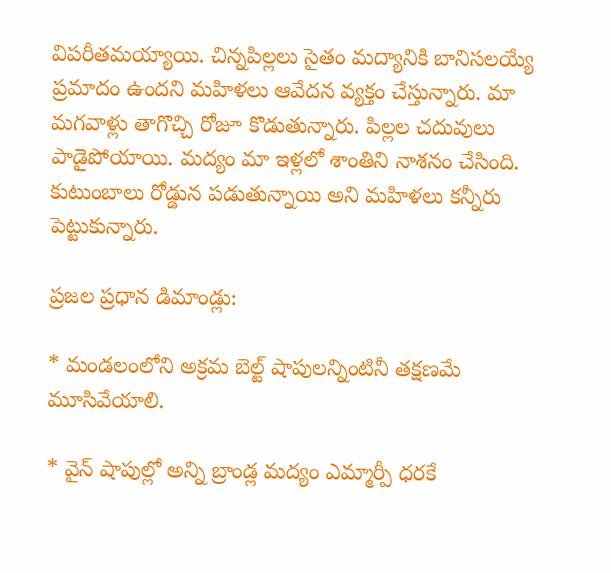విపరీతమయ్యాయి. చిన్నపిల్లలు సైతం మద్యానికి బానిసలయ్యే ప్రమాదం ఉందని మహిళలు ఆవేదన వ్యక్తం చేస్తున్నారు. మా మగవాళ్లు తాగొచ్చి రోజూ కొడుతున్నారు. పిల్లల చదువులు పాడైపోయాయి. మద్యం మా ఇళ్లలో శాంతిని నాశనం చేసింది. కుటుంబాలు రోడ్డున పడుతున్నాయి అని మహిళలు కన్నీరు పెట్టుకున్నారు.

ప్రజల ప్రధాన డిమాండ్లు:

* మండలంలోని అక్రమ బెల్ట్ షాపులన్నింటినీ తక్షణమే మూసివేయాలి.

* వైన్ షాపుల్లో అన్ని బ్రాండ్ల మద్యం ఎమ్మార్పీ ధరకే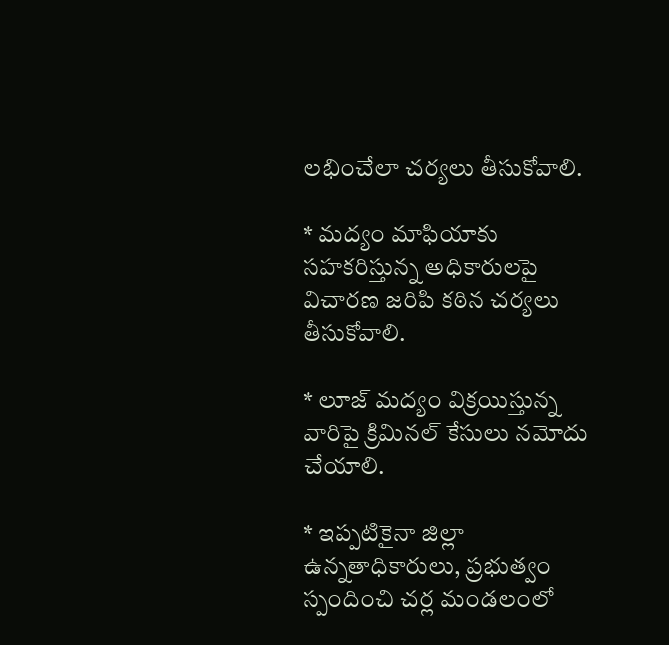లభించేలా చర్యలు తీసుకోవాలి.

* మద్యం మాఫియాకు సహకరిస్తున్న అధికారులపై విచారణ జరిపి కఠిన చర్యలు తీసుకోవాలి.

* లూజ్ మద్యం విక్రయిస్తున్న వారిపై క్రిమినల్ కేసులు నమోదు చేయాలి.

* ఇప్పటికైనా జిల్లా ఉన్నతాధికారులు, ప్రభుత్వం స్పందించి చర్ల మండలంలో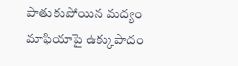పాతుకుపోయిన మద్యం మాఫియాపై ఉక్కుపాదం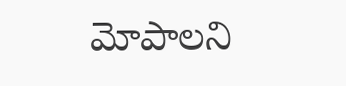మోపాలని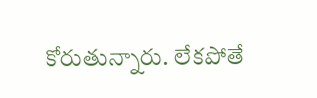కోరుతున్నారు. లేకపోతే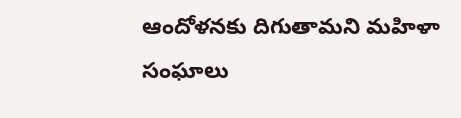ఆందోళనకు దిగుతామని మహిళా సంఘాలు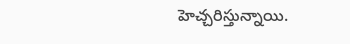హెచ్చరిస్తున్నాయి.